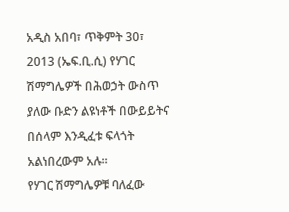አዲስ አበባ፣ ጥቅምት 30፣ 2013 (ኤፍ.ቢ.ሲ) የሃገር ሽማግሌዎች በሕወኃት ውስጥ ያለው ቡድን ልዩነቶች በውይይትና በሰላም እንዲፈቱ ፍላጎት አልነበረውም አሉ፡፡
የሃገር ሽማግሌዎቹ ባለፈው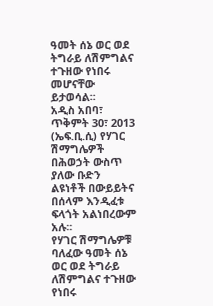ዓመት ሰኔ ወር ወደ ትግራይ ለሽምግልና ተጉዘው የነበሩ መሆናቸው ይታወሳል፡፡
አዲስ አበባ፣ ጥቅምት 30፣ 2013 (ኤፍ.ቢ.ሲ) የሃገር ሽማግሌዎች በሕወኃት ውስጥ ያለው ቡድን ልዩነቶች በውይይትና በሰላም እንዲፈቱ ፍላጎት አልነበረውም አሉ፡፡
የሃገር ሽማግሌዎቹ ባለፈው ዓመት ሰኔ ወር ወደ ትግራይ ለሽምግልና ተጉዘው የነበሩ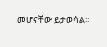መሆናቸው ይታወሳል፡፡